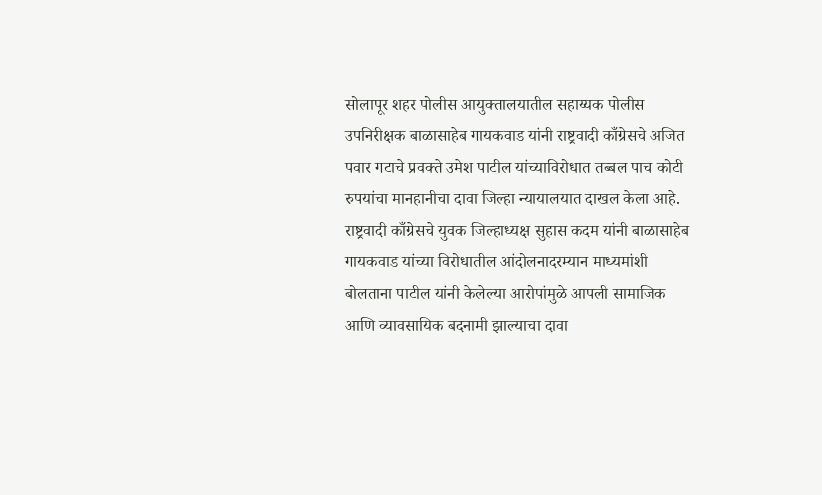सोलापूर शहर पोलीस आयुक्तालयातील सहाय्यक पोलीस उपनिरीक्षक बाळासाहेब गायकवाड यांनी राष्ट्रवादी काँग्रेसचे अजित पवार गटाचे प्रवक्ते उमेश पाटील यांच्याविरोधात तब्बल पाच कोटी रुपयांचा मानहानीचा दावा जिल्हा न्यायालयात दाखल केला आहे. राष्ट्रवादी काँग्रेसचे युवक जिल्हाध्यक्ष सुहास कदम यांनी बाळासाहेब गायकवाड यांच्या विरोधातील आंदोलनादरम्यान माध्यमांशी बोलताना पाटील यांनी केलेल्या आरोपांमुळे आपली सामाजिक आणि व्यावसायिक बदनामी झाल्याचा दावा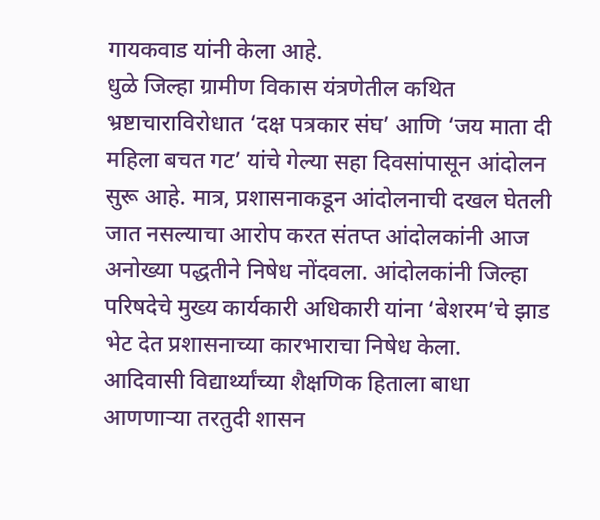गायकवाड यांनी केला आहे.
धुळे जिल्हा ग्रामीण विकास यंत्रणेतील कथित भ्रष्टाचाराविरोधात ‘दक्ष पत्रकार संघ’ आणि ‘जय माता दी महिला बचत गट’ यांचे गेल्या सहा दिवसांपासून आंदोलन सुरू आहे. मात्र, प्रशासनाकडून आंदोलनाची दखल घेतली जात नसल्याचा आरोप करत संतप्त आंदोलकांनी आज अनोख्या पद्धतीने निषेध नोंदवला. आंदोलकांनी जिल्हा परिषदेचे मुख्य कार्यकारी अधिकारी यांना ‘बेशरम’चे झाड भेट देत प्रशासनाच्या कारभाराचा निषेध केला.
आदिवासी विद्यार्थ्यांच्या शैक्षणिक हिताला बाधा आणणाऱ्या तरतुदी शासन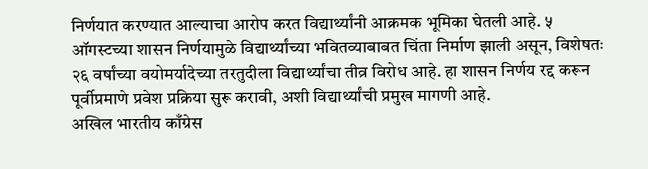निर्णयात करण्यात आल्याचा आरोप करत विद्यार्थ्यांनी आक्रमक भूमिका घेतली आहे. ५ ऑगस्टच्या शासन निर्णयामुळे विद्यार्थ्यांच्या भवितव्याबाबत चिंता निर्माण झाली असून, विशेषतः २६ वर्षांच्या वयोमर्यादेच्या तरतुदीला विद्यार्थ्यांचा तीव्र विरोध आहे. हा शासन निर्णय रद्द करून पूर्वीप्रमाणे प्रवेश प्रक्रिया सुरू करावी, अशी विद्यार्थ्यांची प्रमुख मागणी आहे.
अखिल भारतीय काँग्रेस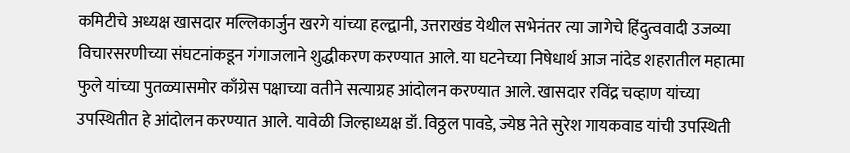कमिटीचे अध्यक्ष खासदार मल्लिकार्जुन खरगे यांच्या हल्द्वानी, उत्तराखंड येथील सभेनंतर त्या जागेचे हिंदुत्ववादी उजव्या विचारसरणीच्या संघटनांकडून गंगाजलाने शुद्धीकरण करण्यात आले. या घटनेच्या निषेधार्थ आज नांदेड शहरातील महात्मा फुले यांच्या पुतळ्यासमोर काँग्रेस पक्षाच्या वतीने सत्याग्रह आंदोलन करण्यात आले. खासदार रविंद्र चव्हाण यांच्या उपस्थितीत हे आंदोलन करण्यात आले. यावेळी जिल्हाध्यक्ष डॉ. विठ्ठल पावडे, ज्येष्ठ नेते सुरेश गायकवाड यांची उपस्थिती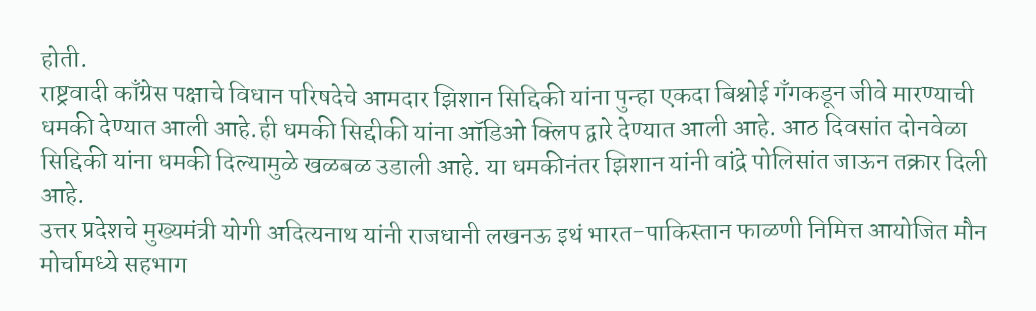होती.
राष्ट्रवादी काँग्रेस पक्षाचे विधान परिषदेचे आमदार झिशान सिद्दिकी यांना पुन्हा एकदा बिश्नोई गँगकडून जीवे मारण्याची धमकी देण्यात आली आहे.ही धमकी सिद्दीकी यांना ऑडिओ क्लिप द्वारे देण्यात आली आहे. आठ दिवसांत दोनवेळा सिद्दिकी यांना धमकी दिल्यामुळे खळबळ उडाली आहे. या धमकीनंतर झिशान यांनी वांद्रे पोलिसांत जाऊन तक्रार दिली आहे.
उत्तर प्रदेशचे मुख्यमंत्री योगी अदित्यनाथ यांनी राजधानी लखनऊ इथं भारत-पाकिस्तान फाळणी निमित्त आयोजित मौन मोर्चामध्ये सहभाग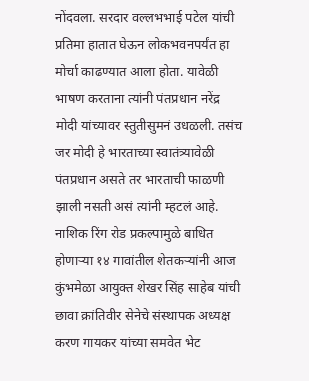नोंदवला. सरदार वल्लभभाई पटेल यांची प्रतिमा हातात घेऊन लोकभवनपर्यंत हा मोर्चा काढण्यात आला होता. यावेळी भाषण करताना त्यांनी पंतप्रधान नरेंद्र मोदी यांच्यावर स्तुतीसुमनं उधळली. तसंच जर मोदी हे भारताच्या स्वातंत्र्यावेळी पंतप्रधान असते तर भारताची फाळणी झाली नसती असं त्यांनी म्हटलं आहे.
नाशिक रिंग रोड प्रकल्पामुळे बाधित होणाऱ्या १४ गावांतील शेतकऱ्यांनी आज कुंभमेळा आयुक्त शेखर सिंह साहेब यांची छावा क्रांतिवीर सेनेचे संस्थापक अध्यक्ष करण गायकर यांच्या समवेत भेट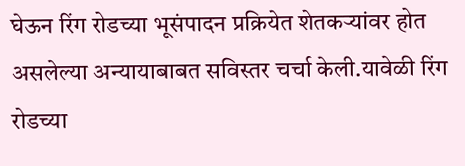घेऊन रिंग रोडच्या भूसंपादन प्रक्रियेत शेतकऱ्यांवर होत असलेल्या अन्यायाबाबत सविस्तर चर्चा केली.यावेळी रिंग रोडच्या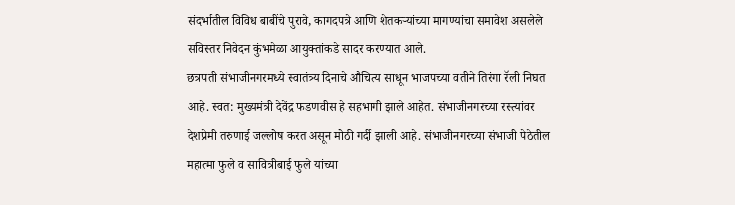संदर्भातील विविध बाबींचे पुरावे, कागदपत्रे आणि शेतकऱ्यांच्या मागण्यांचा समावेश असलेले सविस्तर निवेदन कुंभमेळा आयुक्तांकडे सादर करण्यात आले.
छत्रपती संभाजीनगरमध्ये स्वातंत्र्य दिनाचे औचित्य साधून भाजपच्या वतीने तिरंगा रॅली निघत आहे. स्वत: मुख्यमंत्री देवेंद्र फडणवीस हे सहभागी झाले आहेत. संभाजीनगरच्या रस्त्यांवर देशप्रेमी तरुणाई जल्लोष करत असून मोठी गर्दी झाली आहे. संभाजीनगरच्या संभाजी पेठेतील महात्मा फुले व सावित्रीबाई फुले यांच्या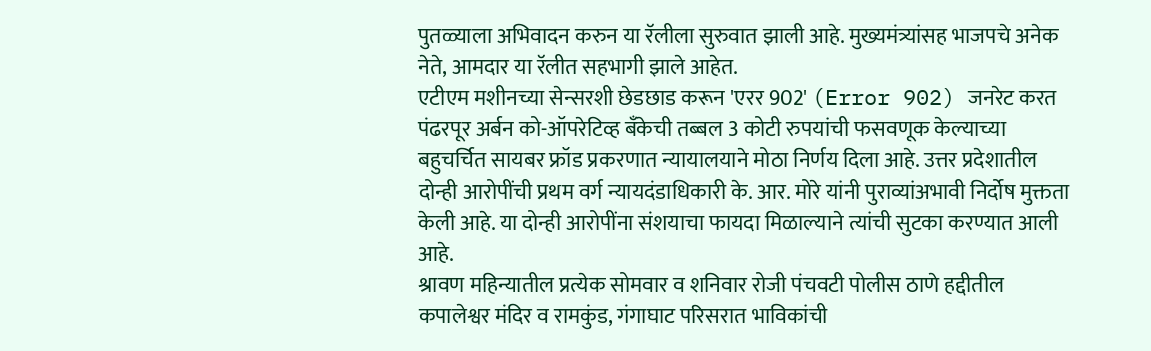पुतळ्याला अभिवादन करुन या रॅलीला सुरुवात झाली आहे. मुख्यमंत्र्यांसह भाजपचे अनेक नेते, आमदार या रॅलीत सहभागी झाले आहेत.
एटीएम मशीनच्या सेन्सरशी छेडछाड करून 'एरर 902' (Error 902) जनरेट करत पंढरपूर अर्बन को-ऑपरेटिव्ह बँकेची तब्बल 3 कोटी रुपयांची फसवणूक केल्याच्या बहुचर्चित सायबर फ्रॉड प्रकरणात न्यायालयाने मोठा निर्णय दिला आहे. उत्तर प्रदेशातील दोन्ही आरोपींची प्रथम वर्ग न्यायदंडाधिकारी के. आर. मोरे यांनी पुराव्यांअभावी निर्दोष मुक्तता केली आहे. या दोन्ही आरोपींना संशयाचा फायदा मिळाल्याने त्यांची सुटका करण्यात आली आहे.
श्रावण महिन्यातील प्रत्येक सोमवार व शनिवार रोजी पंचवटी पोलीस ठाणे हद्दीतील कपालेश्वर मंदिर व रामकुंड, गंगाघाट परिसरात भाविकांची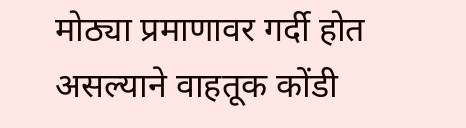मोठ्या प्रमाणावर गर्दी होत असल्याने वाहतूक कोंडी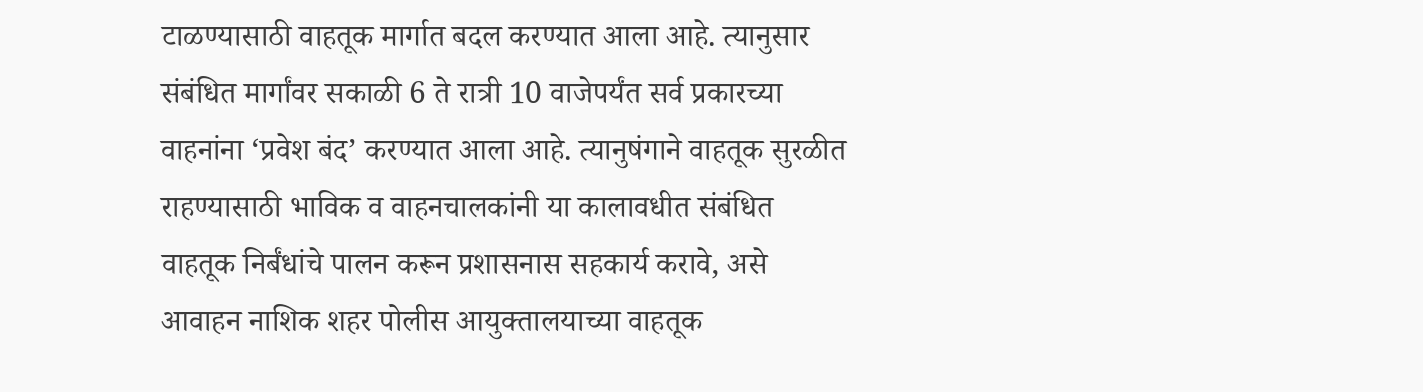टाळण्यासाठी वाहतूक मार्गात बदल करण्यात आला आहे. त्यानुसार संबंधित मार्गांवर सकाळी 6 ते रात्री 10 वाजेपर्यंत सर्व प्रकारच्या वाहनांना ‘प्रवेश बंद’ करण्यात आला आहे. त्यानुषंगाने वाहतूक सुरळीत राहण्यासाठी भाविक व वाहनचालकांनी या कालावधीत संबंधित वाहतूक निर्बंधांचे पालन करून प्रशासनास सहकार्य करावे, असे आवाहन नाशिक शहर पोलीस आयुक्तालयाच्या वाहतूक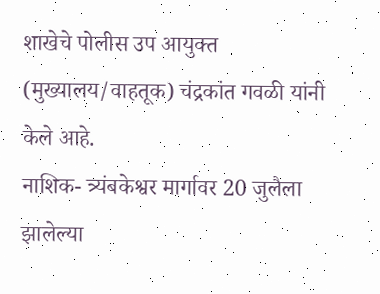शाखेचे पोलीस उप आयुक्त (मुख्यालय/वाहतूक) चंद्रकांत गवळी यांनी केले आहे.
नाशिक- त्र्यंबकेश्वर मार्गावर 20 जुलैला झालेल्या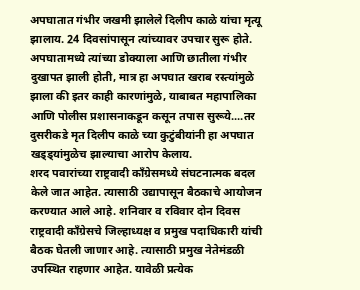अपघातात गंभीर जखमी झालेले दिलीप काळे यांचा मृत्यू झालाय. 24 दिवसांपासून त्यांच्यावर उपचार सुरू होते. अपघातामध्ये त्यांच्या डोक्याला आणि छातीला गंभीर दुखापत झाली होती, मात्र हा अपघात खराब रस्त्यांमुळे झाला की इतर काही कारणांमुळे, याबाबत महापालिका आणि पोलीस प्रशासनाकडून कसून तपास सुरूये....तर दुसरीकडे मृत दिलीप काळे च्या कुटुंबीयांनी हा अपघात खड्ड्यांमुळेच झाल्याचा आरोप केलाय.
शरद पवारांच्या राष्ट्रवादी काँग्रेसमध्ये संघटनात्मक बदल केले जात आहेत. त्यासाठी उद्यापासून बैठकाचे आयोजन करण्यात आले आहे. शनिवार व रविवार दोन दिवस राष्ट्रवादी काँग्रेसचे जिल्हाध्यक्ष व प्रमुख पदाधिकारी यांची बैठक घेतली जाणार आहे. त्यासाठी प्रमुख नेतेमंडळी उपस्थित राहणार आहेत. यावेळी प्रत्येक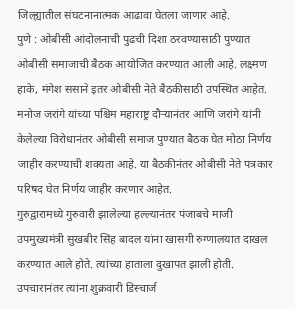जिल्ह्यातील संघटनानात्मक आढावा घेतला जाणार आहे.
पुणे : ओबीसी आंदोलनाची पुढची दिशा ठरवण्यासाठी पुण्यात ओबीसी समाजाची बैठक आयोजित करण्यात आली आहे. लक्ष्मण हाके, मंगेश ससाने इतर ओबीसी नेते बैठकीसाठी उपस्थित आहेत. मनोज जरांगे यांच्या पश्चिम महाराष्ट्र दौऱ्यानंतर आणि जरांगे यांनी केलेल्या विरोधानंतर ओबीसी समाज पुण्यात बैठक घेत मोठा निर्णय जाहीर करण्याची शक्यता आहे. या बैठकीनंतर ओबीसी नेते पत्रकार परिषद घेत निर्णय जाहीर करणार आहेत.
गुरुद्वारामध्ये गुरुवारी झालेल्या हल्ल्यानंतर पंजाबचे माजी उपमुख्यमंत्री सुखबीर सिंह बादल यांना खासगी रुग्णालयात दाखल करण्यात आले होते. त्यांच्या हाताला दुखापत झाली होती. उपचारानंतर त्यांना शुक्रवारी डिस्चार्ज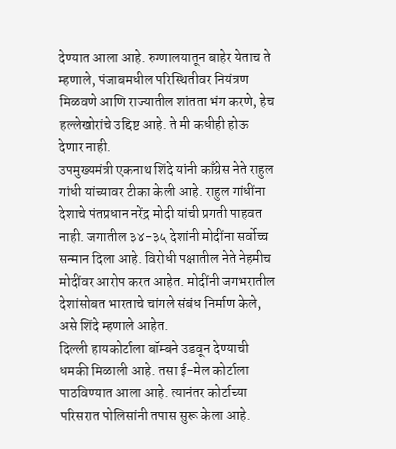देण्यात आला आहे. रुग्णालयातून बाहेर येताच ते म्हणाले, पंजाबमधील परिस्थितीवर नियंत्रण मिळवणे आणि राज्यातील शांतता भंग करणे, हेच हल्लेखोरांचे उद्दिष्ट आहे. ते मी कधीही होऊ देणार नाही.
उपमुख्यमंत्री एकनाथ शिंदे यांनी काँग्रेस नेते राहुल गांधी यांच्यावर टीका केली आहे. राहुल गांधींना देशाचे पंतप्रधान नरेंद्र मोदी यांची प्रगती पाहवत नाही. जगातील ३४-३५ देशांनी मोदींना सर्वोच्च सन्मान दिला आहे. विरोधी पक्षातील नेते नेहमीच मोदींवर आरोप करत आहेत. मोदींनी जगभरातील देशांसोबत भारताचे चांगले संबंध निर्माण केले, असे शिंदे म्हणाले आहेत.
दिल्ली हायकोर्टाला बॉम्बने उडवून देण्याची धमकी मिळाली आहे. तसा ई-मेल कोर्टाला पाठविण्यात आला आहे. त्यानंतर कोर्टाच्या परिसरात पोलिसांनी तपास सुरू केला आहे.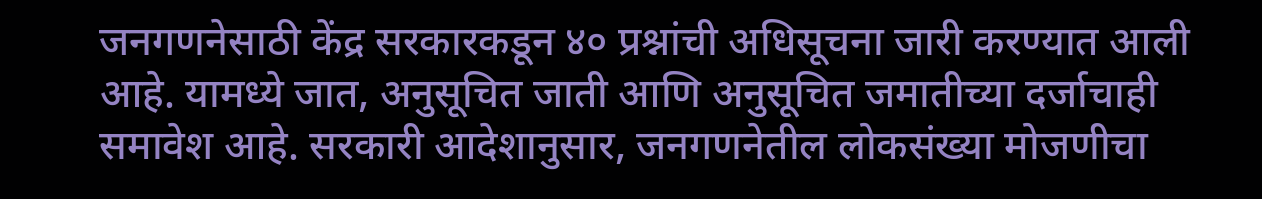जनगणनेसाठी केंद्र सरकारकडून ४० प्रश्नांची अधिसूचना जारी करण्यात आली आहे. यामध्ये जात, अनुसूचित जाती आणि अनुसूचित जमातीच्या दर्जाचाही समावेश आहे. सरकारी आदेशानुसार, जनगणनेतील लोकसंख्या मोजणीचा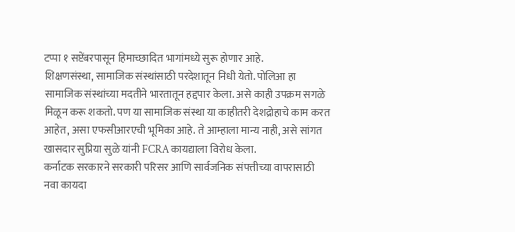टप्पा १ सप्टेंबरपासून हिमाच्छादित भागांमध्ये सुरू होणार आहे.
शिक्षणसंस्था, सामाजिक संस्थांसाठी परदेशातून निधी येतो. पोलिआ हा सामाजिक संस्थांच्या मदतीने भारतातून हद्दपार केला. असे काही उपक्रम सगळे मिळून करू शकतो. पण या सामाजिक संस्था या काहीतरी देशद्रोहाचे काम करत आहेत, असा एफसीआरएची भूमिका आहे. ते आम्हाला मान्य नाही, असे सांगत खासदार सुप्रिया सुळे यांनी FCRA कायद्याला विरोध केला.
कर्नाटक सरकारने सरकारी परिसर आणि सार्वजनिक संपत्तीच्या वापरासाठी नवा कायदा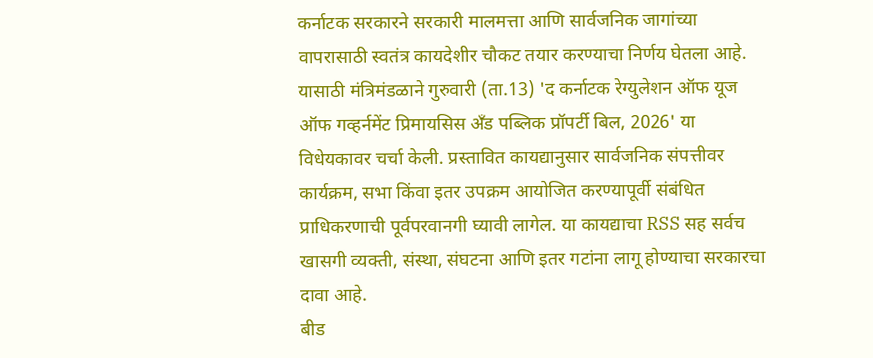कर्नाटक सरकारने सरकारी मालमत्ता आणि सार्वजनिक जागांच्या वापरासाठी स्वतंत्र कायदेशीर चौकट तयार करण्याचा निर्णय घेतला आहे. यासाठी मंत्रिमंडळाने गुरुवारी (ता.13) 'द कर्नाटक रेग्युलेशन ऑफ यूज ऑफ गव्हर्नमेंट प्रिमायसिस अँड पब्लिक प्रॉपर्टी बिल, 2026' या विधेयकावर चर्चा केली. प्रस्तावित कायद्यानुसार सार्वजनिक संपत्तीवर कार्यक्रम, सभा किंवा इतर उपक्रम आयोजित करण्यापूर्वी संबंधित प्राधिकरणाची पूर्वपरवानगी घ्यावी लागेल. या कायद्याचा RSS सह सर्वच खासगी व्यक्ती, संस्था, संघटना आणि इतर गटांना लागू होण्याचा सरकारचा दावा आहे.
बीड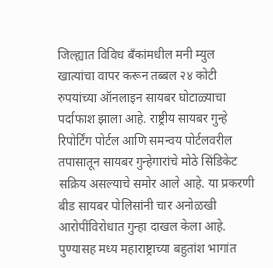जिल्ह्यात विविध बँकांमधील मनी म्युल खात्यांचा वापर करून तब्बल २४ कोटी रुपयांच्या ऑनलाइन सायबर घोटाळ्याचा पर्दाफाश झाला आहे. राष्ट्रीय सायबर गुन्हे रिपोर्टिंग पोर्टल आणि समन्वय पोर्टलवरील तपासातून सायबर गुन्हेगारांचे मोठे सिंडिकेट सक्रिय असल्याचे समोर आले आहे. या प्रकरणी बीड सायबर पोलिसांनी चार अनोळखी आरोपींविरोधात गुन्हा दाखल केला आहे.
पुण्यासह मध्य महाराष्ट्राच्या बहुतांश भागांत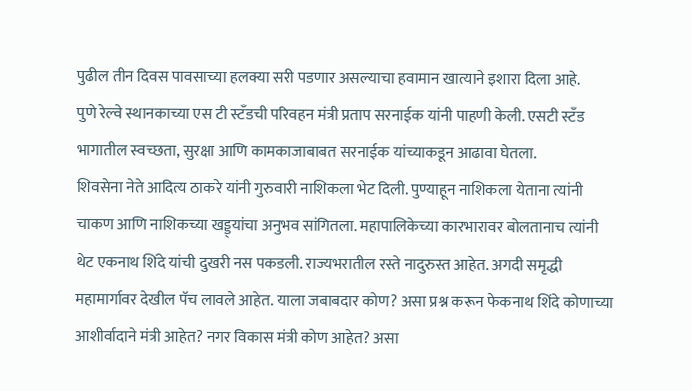पुढील तीन दिवस पावसाच्या हलक्या सरी पडणार असल्याचा हवामान खात्याने इशारा दिला आहे.
पुणे रेल्वे स्थानकाच्या एस टी स्टँडची परिवहन मंत्री प्रताप सरनाईक यांनी पाहणी केली. एसटी स्टँड भागातील स्वच्छता, सुरक्षा आणि कामकाजाबाबत सरनाईक यांच्याकडून आढावा घेतला.
शिवसेना नेते आदित्य ठाकरे यांनी गुरुवारी नाशिकला भेट दिली. पुण्याहून नाशिकला येताना त्यांनी चाकण आणि नाशिकच्या खड्ड्यांचा अनुभव सांगितला. महापालिकेच्या कारभारावर बोलतानाच त्यांनी थेट एकनाथ शिंदे यांची दुखरी नस पकडली. राज्यभरातील रस्ते नादुरुस्त आहेत. अगदी समृद्धी महामार्गावर देखील पॅच लावले आहेत. याला जबाबदार कोण? असा प्रश्न करून फेकनाथ शिंदे कोणाच्या आशीर्वादाने मंत्री आहेत? नगर विकास मंत्री कोण आहेत? असा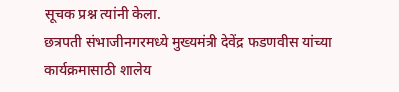सूचक प्रश्न त्यांनी केला.
छत्रपती संभाजीनगरमध्ये मुख्यमंत्री देवेंद्र फडणवीस यांच्या कार्यक्रमासाठी शालेय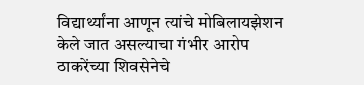विद्यार्थ्यांना आणून त्यांचे मोबिलायझेशन केले जात असल्याचा गंभीर आरोप ठाकरेंच्या शिवसेनेचे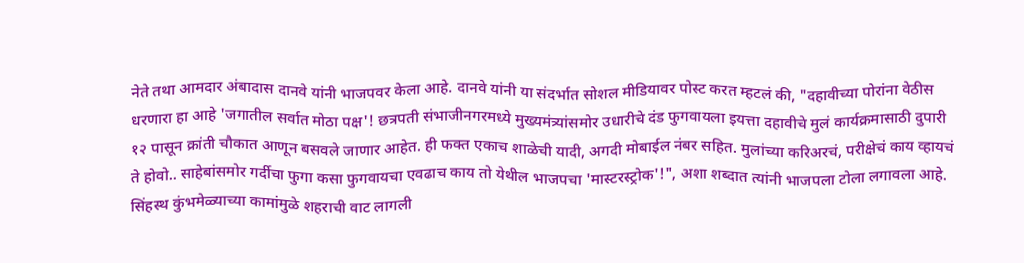नेते तथा आमदार अंबादास दानवे यांनी भाजपवर केला आहे. दानवे यांनी या संदर्भात सोशल मीडियावर पोस्ट करत म्हटलं की, "दहावीच्या पोरांना वेठीस धरणारा हा आहे 'जगातील सर्वात मोठा पक्ष'! छत्रपती संभाजीनगरमध्ये मुख्यमंत्र्यांसमोर उधारीचे दंड फुगवायला इयत्ता दहावीचे मुलं कार्यक्रमासाठी दुपारी १२ पासून क्रांती चौकात आणून बसवले जाणार आहेत. ही फक्त एकाच शाळेची यादी, अगदी मोबाईल नंबर सहित. मुलांच्या करिअरचं, परीक्षेचं काय व्हायचं ते होवो.. साहेबांसमोर गर्दीचा फुगा कसा फुगवायचा एवढाच काय तो येथील भाजपचा 'मास्टरस्ट्रोक'!", अशा शब्दात त्यांनी भाजपला टोला लगावला आहे.
सिंहस्थ कुंभमेळ्याच्या कामांमुळे शहराची वाट लागली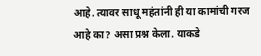आहे. त्यावर साधू महंतांनी ही या कामांची गरज आहे का? असा प्रश्न केला. याकडे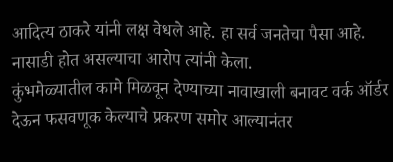आदित्य ठाकरे यांनी लक्ष वेधले आहे. हा सर्व जनतेचा पैसा आहे. नासाडी होत असल्याचा आरोप त्यांनी केला.
कुंभमेळ्यातील कामे मिळवून देण्याच्या नावाखाली बनावट वर्क ऑर्डर देऊन फसवणूक केल्याचे प्रकरण समोर आल्यानंतर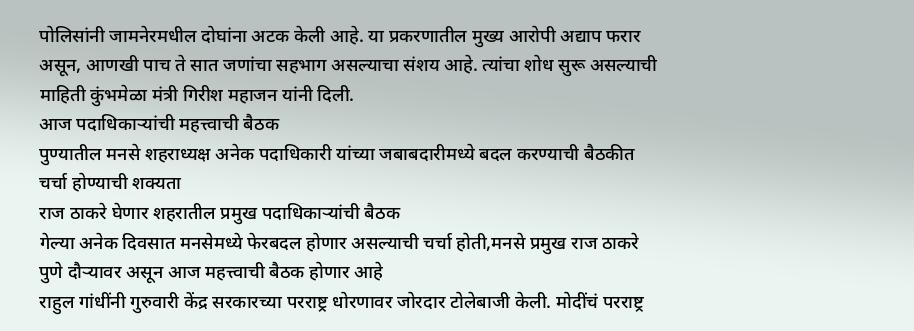पोलिसांनी जामनेरमधील दोघांना अटक केली आहे. या प्रकरणातील मुख्य आरोपी अद्याप फरार असून, आणखी पाच ते सात जणांचा सहभाग असल्याचा संशय आहे. त्यांचा शोध सुरू असल्याची माहिती कुंभमेळा मंत्री गिरीश महाजन यांनी दिली.
आज पदाधिकाऱ्यांची महत्त्वाची बैठक
पुण्यातील मनसे शहराध्यक्ष अनेक पदाधिकारी यांच्या जबाबदारीमध्ये बदल करण्याची बैठकीत चर्चा होण्याची शक्यता
राज ठाकरे घेणार शहरातील प्रमुख पदाधिकाऱ्यांची बैठक
गेल्या अनेक दिवसात मनसेमध्ये फेरबदल होणार असल्याची चर्चा होती,मनसे प्रमुख राज ठाकरे पुणे दौऱ्यावर असून आज महत्त्वाची बैठक होणार आहे
राहुल गांधींनी गुरुवारी केंद्र सरकारच्या परराष्ट्र धोरणावर जोरदार टोलेबाजी केली. मोदींचं परराष्ट्र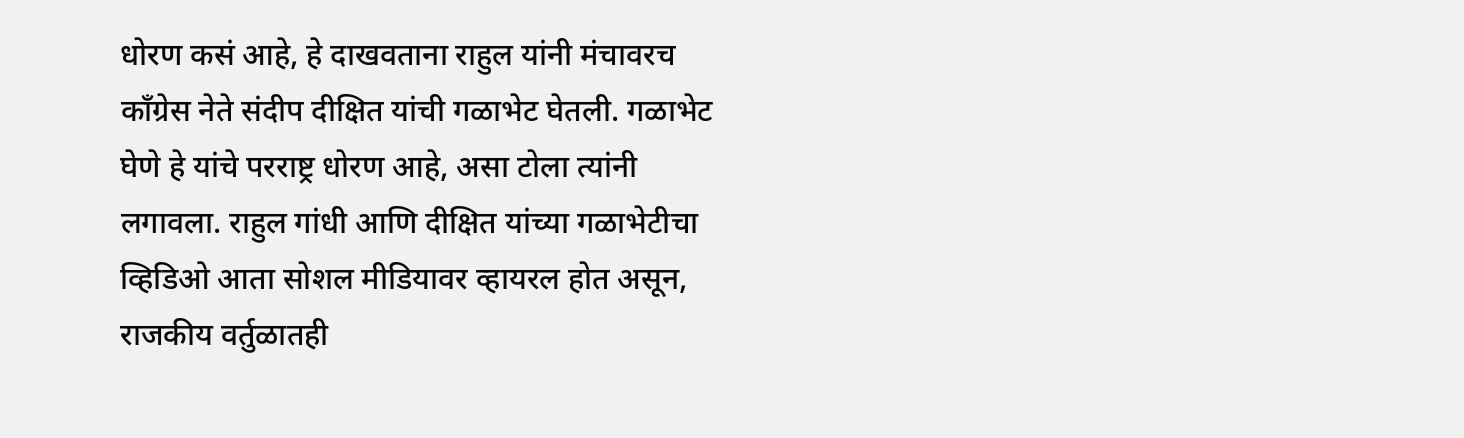धोरण कसं आहे, हे दाखवताना राहुल यांनी मंचावरच काँग्रेस नेते संदीप दीक्षित यांची गळाभेट घेतली. गळाभेट घेणे हे यांचे परराष्ट्र धोरण आहे, असा टोला त्यांनी लगावला. राहुल गांधी आणि दीक्षित यांच्या गळाभेटीचा व्हिडिओ आता सोशल मीडियावर व्हायरल होत असून, राजकीय वर्तुळातही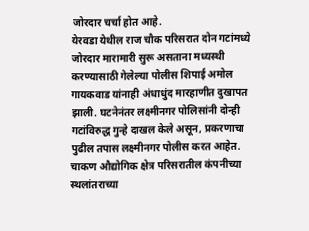जोरदार चर्चा होत आहे.
येरवडा येथील राज चौक परिसरात दोन गटांमध्ये जोरदार मारामारी सुरू असताना मध्यस्थी करण्यासाठी गेलेल्या पोलीस शिपाई अमोल गायकवाड यांनाही अंधाधुंद मारहाणीत दुखापत झाली. घटनेनंतर लक्ष्मीनगर पोलिसांनी दोन्ही गटांविरुद्ध गुन्हे दाखल केले असून, प्रकरणाचा पुढील तपास लक्ष्मीनगर पोलीस करत आहेत.
चाकण औद्योगिक क्षेत्र परिसरातील कंपनीच्या स्थलांतराच्या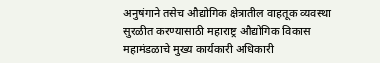अनुषंगाने तसेच औद्योगिक क्षेत्रातील वाहतूक व्यवस्था सुरळीत करण्यासाठी महाराष्ट्र औद्योगिक विकास महामंडळाचे मुख्य कार्यकारी अधिकारी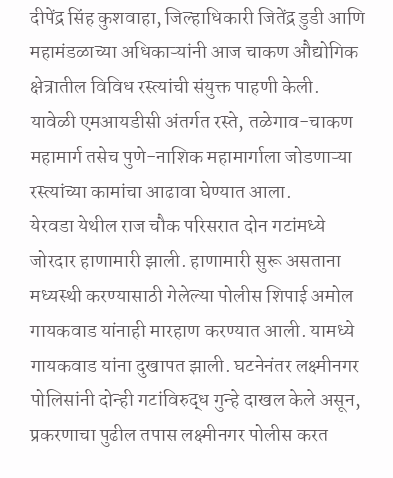दीपेंद्र सिंह कुशवाहा, जिल्हाधिकारी जितेंद्र डुडी आणि महामंडळाच्या अधिकाऱ्यांनी आज चाकण औद्योगिक क्षेत्रातील विविध रस्त्यांची संयुक्त पाहणी केली. यावेळी एमआयडीसी अंतर्गत रस्ते, तळेगाव-चाकण महामार्ग तसेच पुणे-नाशिक महामार्गाला जोडणाऱ्या रस्त्यांच्या कामांचा आढावा घेण्यात आला.
येरवडा येथील राज चौक परिसरात दोन गटांमध्ये जोरदार हाणामारी झाली. हाणामारी सुरू असताना मध्यस्थी करण्यासाठी गेलेल्या पोलीस शिपाई अमोल गायकवाड यांनाही मारहाण करण्यात आली. यामध्ये गायकवाड यांना दुखापत झाली. घटनेनंतर लक्ष्मीनगर पोलिसांनी दोन्ही गटांविरुद्ध गुन्हे दाखल केले असून, प्रकरणाचा पुढील तपास लक्ष्मीनगर पोलीस करत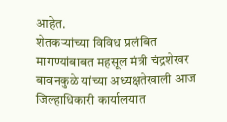आहेत.
शेतकऱ्यांच्या विविध प्रलंबित मागण्यांबाबत महसूल मंत्री चंद्रशेखर बावनकुळे यांच्या अध्यक्षतेखाली आज जिल्हाधिकारी कार्यालयात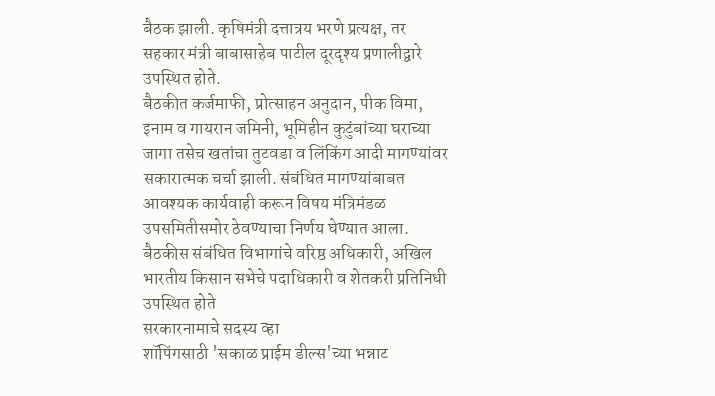बैठक झाली. कृषिमंत्री दत्तात्रय भरणे प्रत्यक्ष, तर सहकार मंत्री बाबासाहेब पाटील दूरदृश्य प्रणालीद्वारे उपस्थित होते.
बैठकीत कर्जमाफी, प्रोत्साहन अनुदान, पीक विमा, इनाम व गायरान जमिनी, भूमिहीन कुटुंबांच्या घराच्या जागा तसेच खतांचा तुटवडा व लिंकिंग आदी मागण्यांवर सकारात्मक चर्चा झाली. संबंधित मागण्यांबाबत आवश्यक कार्यवाही करून विषय मंत्रिमंडळ उपसमितीसमोर ठेवण्याचा निर्णय घेण्यात आला. बैठकीस संबंधित विभागांचे वरिष्ठ अधिकारी, अखिल भारतीय किसान सभेचे पदाधिकारी व शेतकरी प्रतिनिधी उपस्थित होते
सरकारनामाचे सदस्य व्हा
शॉपिंगसाठी 'सकाळ प्राईम डील्स'च्या भन्नाट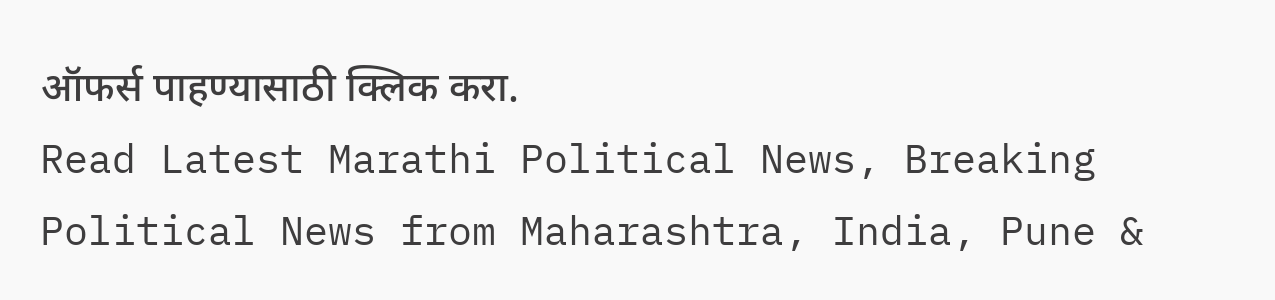ऑफर्स पाहण्यासाठी क्लिक करा.
Read Latest Marathi Political News, Breaking Political News from Maharashtra, India, Pune &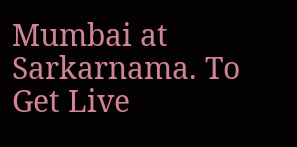Mumbai at Sarkarnama. To Get Live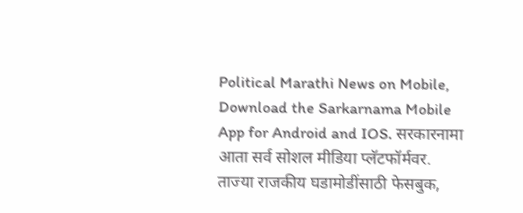Political Marathi News on Mobile, Download the Sarkarnama Mobile App for Android and IOS. सरकारनामा आता सर्व सोशल मीडिया प्लॅटफॉर्मवर. ताज्या राजकीय घडामोडींसाठी फेसबुक,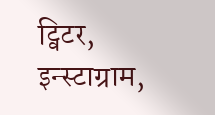ट्विटर, इन्स्टाग्राम,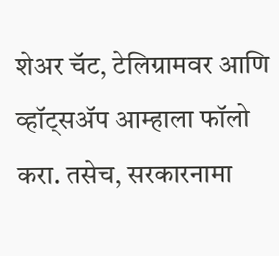शेअर चॅट, टेलिग्रामवर आणि व्हॉट्सॲप आम्हाला फॉलो करा. तसेच, सरकारनामा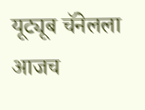यूट्यूब चॅनेलला आजच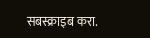सबस्क्राइब करा.